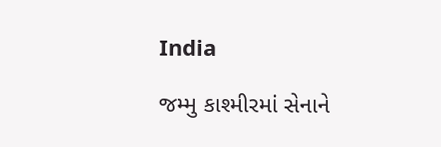India

જમ્મુ કાશ્મીરમાં સેનાને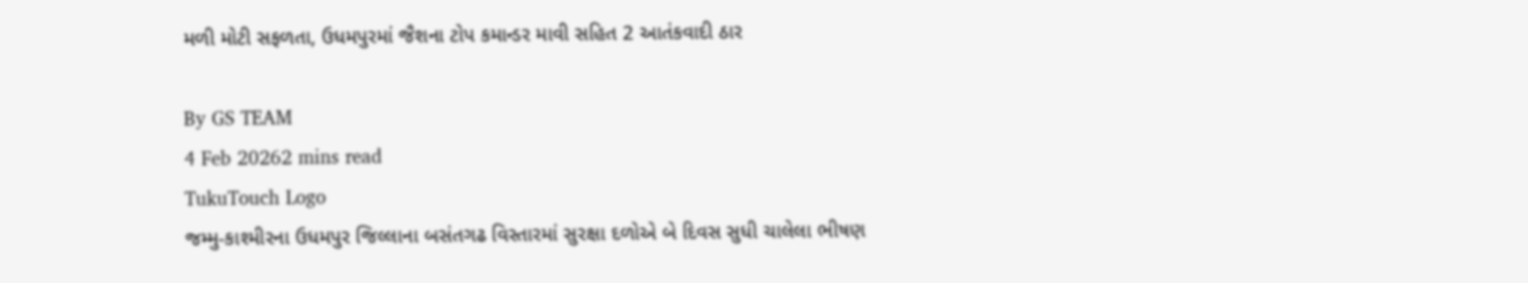મળી મોટી સફળતા, ઉધમપુરમાં જૈશના ટોપ કમાન્ડર માવી સહિત 2 આતંકવાદી ઠાર

By GS TEAM
4 Feb 20262 mins read
TukuTouch Logo
જમ્મુ-કાશ્મીરના ઉધમપુર જિલ્લાના બસંતગઢ વિસ્તારમાં સુરક્ષા દળોએ બે દિવસ સુધી ચાલેલા ભીષણ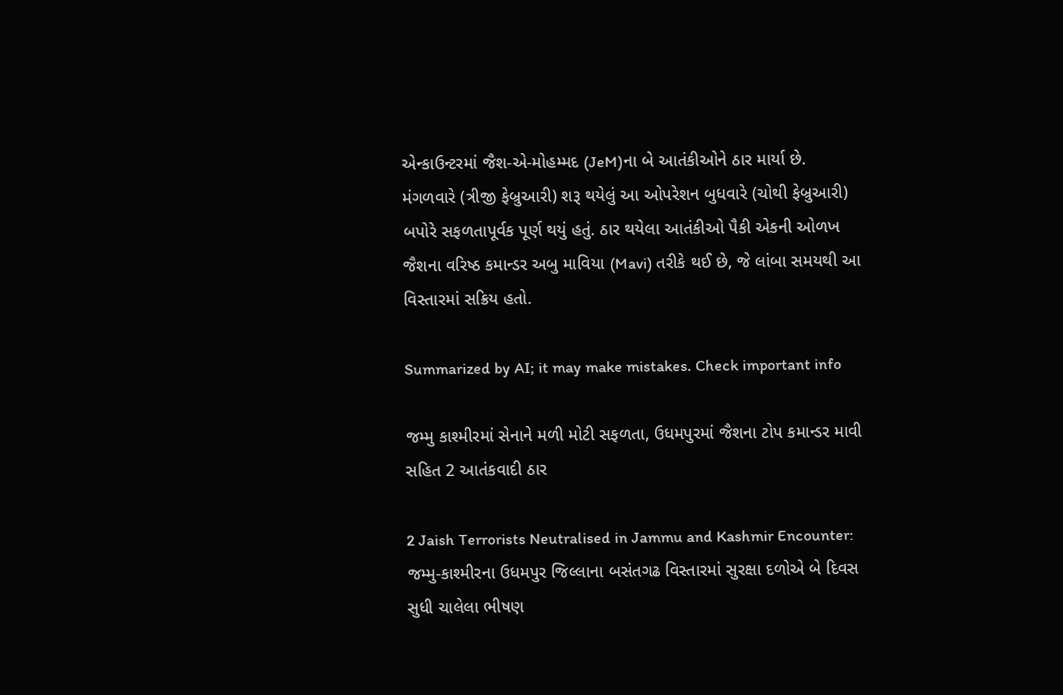એન્કાઉન્ટરમાં જૈશ-એ-મોહમ્મદ (JeM)ના બે આતંકીઓને ઠાર માર્યા છે. મંગળવારે (ત્રીજી ફેબ્રુઆરી) શરૂ થયેલું આ ઓપરેશન બુધવારે (ચોથી ફેબ્રુઆરી) બપોરે સફળતાપૂર્વક પૂર્ણ થયું હતું. ઠાર થયેલા આતંકીઓ પૈકી એકની ઓળખ જૈશના વરિષ્ઠ કમાન્ડર અબુ માવિયા (Mavi) તરીકે થઈ છે, જે લાંબા સમયથી આ વિસ્તારમાં સક્રિય હતો.

Summarized by AI; it may make mistakes. Check important info

જમ્મુ કાશ્મીરમાં સેનાને મળી મોટી સફળતા, ઉધમપુરમાં જૈશના ટોપ કમાન્ડર માવી સહિત 2 આતંકવાદી ઠાર

2 Jaish Terrorists Neutralised in Jammu and Kashmir Encounter:  જમ્મુ-કાશ્મીરના ઉધમપુર જિલ્લાના બસંતગઢ વિસ્તારમાં સુરક્ષા દળોએ બે દિવસ સુધી ચાલેલા ભીષણ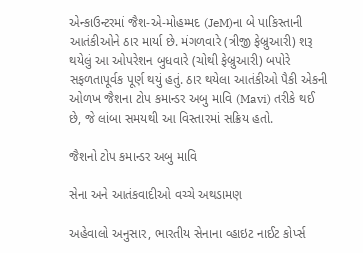એન્કાઉન્ટરમાં જૈશ-એ-મોહમ્મદ (JeM)ના બે પાકિસ્તાની આતંકીઓને ઠાર માર્યા છે. મંગળવારે (ત્રીજી ફેબ્રુઆરી) શરૂ થયેલું આ ઓપરેશન બુધવારે (ચોથી ફેબ્રુઆરી) બપોરે સફળતાપૂર્વક પૂર્ણ થયું હતું. ઠાર થયેલા આતંકીઓ પૈકી એકની ઓળખ જૈશના ટોપ કમાન્ડર અબુ માવિ (Mavi) તરીકે થઈ છે, જે લાંબા સમયથી આ વિસ્તારમાં સક્રિય હતો.

જૈશનો ટોપ કમાન્ડર અબુ માવિ

સેના અને આતંકવાદીઓ વચ્ચે અથડામણ

અહેવાલો અનુસાર, ભારતીય સેનાના વ્હાઇટ નાઈટ કોર્પ્સ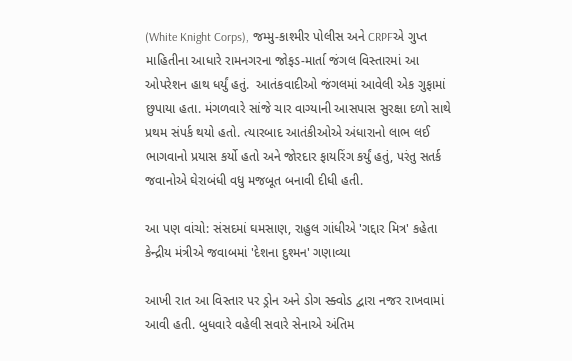(White Knight Corps), જમ્મુ-કાશ્મીર પોલીસ અને CRPFએ ગુપ્ત માહિતીના આધારે રામનગરના જોફડ-માર્તા જંગલ વિસ્તારમાં આ ઓપરેશન હાથ ધર્યું હતું.  આતંકવાદીઓ જંગલમાં આવેલી એક ગુફામાં છુપાયા હતા. મંગળવારે સાંજે ચાર વાગ્યાની આસપાસ સુરક્ષા દળો સાથે પ્રથમ સંપર્ક થયો હતો. ત્યારબાદ આતંકીઓએ અંધારાનો લાભ લઈ ભાગવાનો પ્રયાસ કર્યો હતો અને જોરદાર ફાયરિંગ કર્યું હતું, પરંતુ સતર્ક જવાનોએ ઘેરાબંધી વધુ મજબૂત બનાવી દીધી હતી.

આ પણ વાંચો: સંસદમાં ઘમસાણ, રાહુલ ગાંધીએ 'ગદ્દાર મિત્ર' કહેતા કેન્દ્રીય મંત્રીએ જવાબમાં 'દેશના દુશ્મન' ગણાવ્યા

આખી રાત આ વિસ્તાર પર ડ્રોન અને ડોગ સ્ક્વોડ દ્વારા નજર રાખવામાં આવી હતી. બુધવારે વહેલી સવારે સેનાએ અંતિમ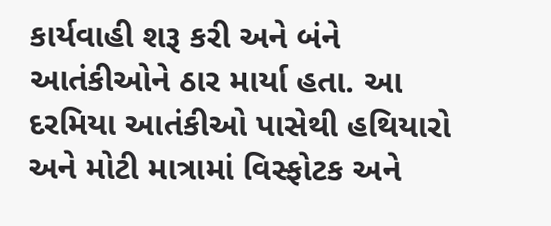કાર્યવાહી શરૂ કરી અને બંને આતંકીઓને ઠાર માર્યા હતા. આ દરમિયા આતંકીઓ પાસેથી હથિયારો અને મોટી માત્રામાં વિસ્ફોટક અને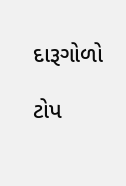દારૂગોળો

ટોપ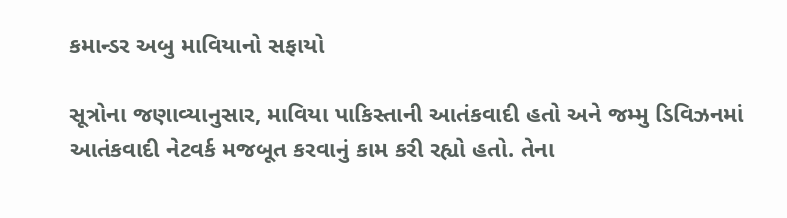કમાન્ડર અબુ માવિયાનો સફાયો

સૂત્રોના જણાવ્યાનુસાર, માવિયા પાકિસ્તાની આતંકવાદી હતો અને જમ્મુ ડિવિઝનમાં આતંકવાદી નેટવર્ક મજબૂત કરવાનું કામ કરી રહ્યો હતો. તેના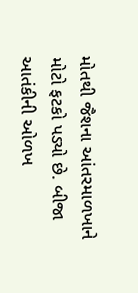મોતથી જૈશના આંતરમાળખાને મોટો ફટકો પડ્યો છે. બીજા આતંકીની ઓળખ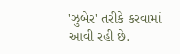'ઝુબેર' તરીકે કરવામાં આવી રહી છે.